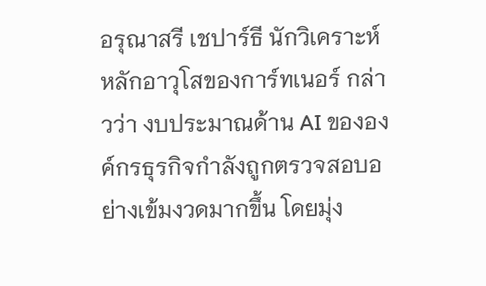อรุณาสรี เชปาร์ธี นักวิเคราะห์หลักอาวุโสของการ์ทเนอร์ กล่าวว่า งบประมาณด้าน AI ขององค์กรธุรกิจกำลังถูกตรวจสอบอย่างเข้มงวดมากขึ้น โดยมุ่ง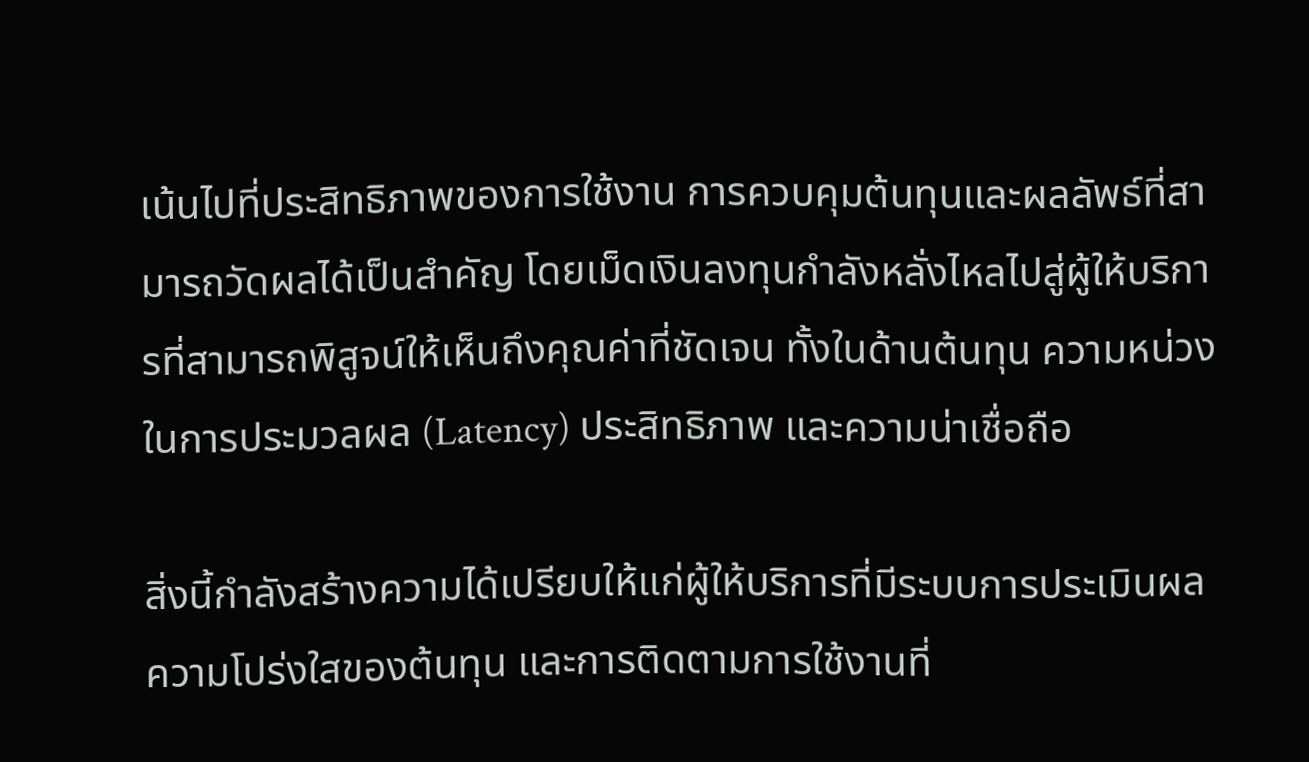เน้นไปที่ประสิทธิภาพของการใช้งาน การควบคุมต้นทุนและผลลัพธ์ที่สามารถวัดผลได้เป็นสำคัญ โดยเม็ดเงินลงทุนกำลังหลั่งไหลไปสู่ผู้ให้บริการที่สามารถพิสูจน์ให้เห็นถึงคุณค่าที่ชัดเจน ทั้งในด้านต้นทุน ความหน่วงในการประมวลผล (Latency) ประสิทธิภาพ และความน่าเชื่อถือ

สิ่งนี้กำลังสร้างความได้เปรียบให้แก่ผู้ให้บริการที่มีระบบการประเมินผล ความโปร่งใสของต้นทุน และการติดตามการใช้งานที่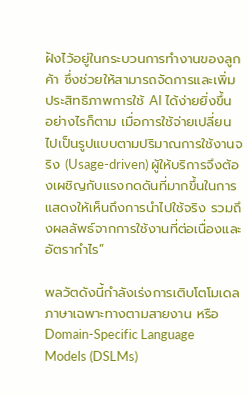ฝังไว้อยู่ในกระบวนการทำงานของลูกค้า ซึ่งช่วยให้สามารถจัดการและเพิ่มประสิทธิภาพการใช้ AI ได้ง่ายยิ่งขึ้น อย่างไรก็ตาม เมื่อการใช้จ่ายเปลี่ยนไปเป็นรูปแบบตามปริมาณการใช้งานจริง (Usage-driven) ผู้ให้บริการจึงต้องเผชิญกับแรงกดดันที่มากขึ้นในการแสดงให้เห็นถึงการนำไปใช้จริง รวมถึงผลลัพธ์จากการใช้งานที่ต่อเนื่องและอัตรากำไร”

พลวัตดังนี้กำลังเร่งการเติบโตโมเดลภาษาเฉพาะทางตามสายงาน หรือ Domain-Specific Language Models (DSLMs)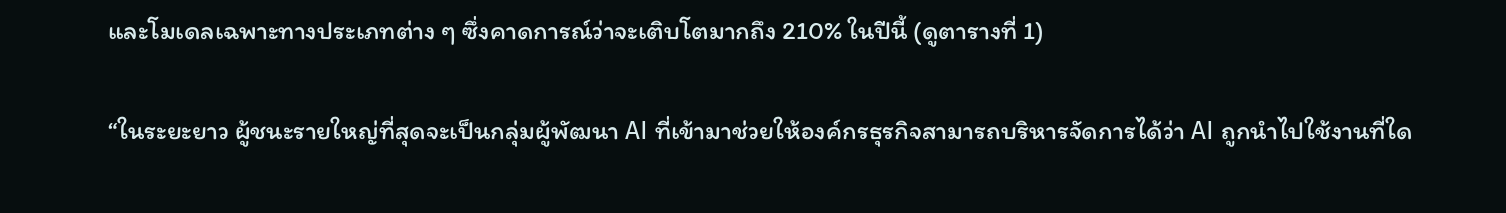และโมเดลเฉพาะทางประเภทต่าง ๆ ซึ่งคาดการณ์ว่าจะเติบโตมากถึง 210% ในปีนี้ (ดูตารางที่ 1)

“ในระยะยาว ผู้ชนะรายใหญ่ที่สุดจะเป็นกลุ่มผู้พัฒนา AI ที่เข้ามาช่วยให้องค์กรธุรกิจสามารถบริหารจัดการได้ว่า AI ถูกนำไปใช้งานที่ใด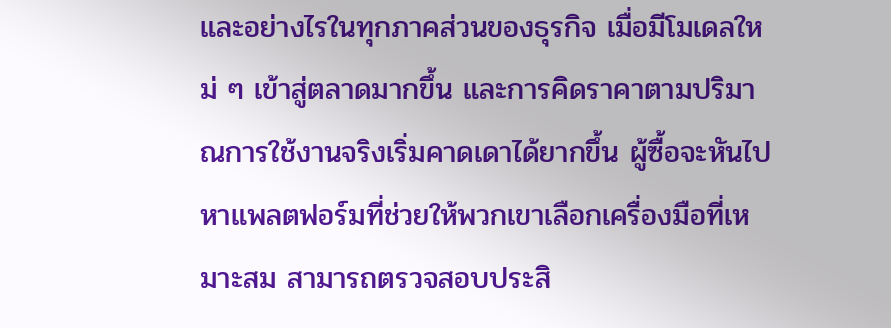และอย่างไรในทุกภาคส่วนของธุรกิจ เมื่อมีโมเดลใหม่ ๆ เข้าสู่ตลาดมากขึ้น และการคิดราคาตามปริมาณการใช้งานจริงเริ่มคาดเดาได้ยากขึ้น ผู้ซื้อจะหันไปหาแพลตฟอร์มที่ช่วยให้พวกเขาเลือกเครื่องมือที่เหมาะสม สามารถตรวจสอบประสิ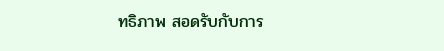ทธิภาพ สอดรับกับการ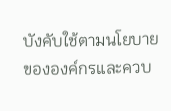บังคับใช้ตามนโยบายขององค์กรและควบ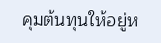คุมต้นทุนให้อยู่ห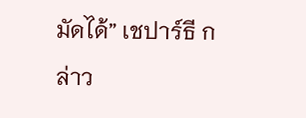มัดได้” เชปาร์ธี กล่าว